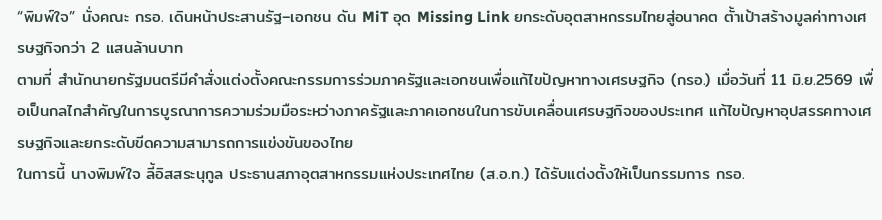“พิมพ์ใจ” นั่งคณะ กรอ. เดินหน้าประสานรัฐ–เอกชน ดัน MiT อุด Missing Link ยกระดับอุตสาหกรรมไทยสู่อนาคต ตั้าเป้าสร้างมูลค่าทางเศรษฐกิจกว่า 2 แสนล้านบาท
ตามที่ สำนักนายกรัฐมนตรีมีคำสั่งแต่งตั้งคณะกรรมการร่วมภาครัฐและเอกชนเพื่อแก้ไขปัญหาทางเศรษฐกิจ (กรอ.) เมื่อวันที่ 11 มิ.ย.2569 เพื่อเป็นกลไกสำคัญในการบูรณาการความร่วมมือระหว่างภาครัฐและภาคเอกชนในการขับเคลื่อนเศรษฐกิจของประเทศ แก้ไขปัญหาอุปสรรคทางเศรษฐกิจและยกระดับขีดความสามารถการแข่งขันของไทย
ในการนี้ นางพิมพ์ใจ ลี้อิสสระนุกูล ประธานสภาอุตสาหกรรมแห่งประเทศไทย (ส.อ.ท.) ได้รับแต่งตั้งให้เป็นกรรมการ กรอ.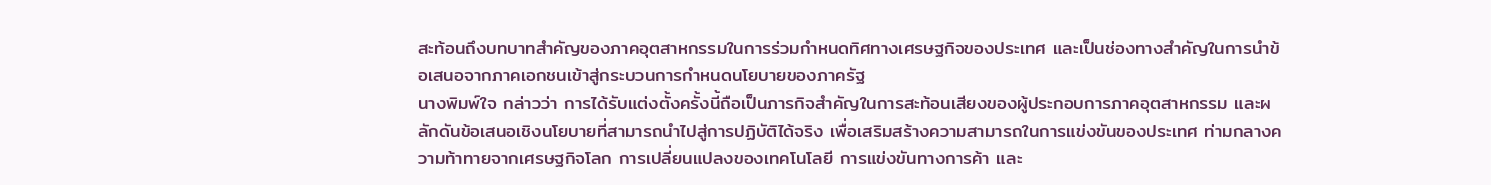สะท้อนถึงบทบาทสำคัญของภาคอุตสาหกรรมในการร่วมกำหนดทิศทางเศรษฐกิจของประเทศ และเป็นช่องทางสำคัญในการนำข้อเสนอจากภาคเอกชนเข้าสู่กระบวนการกำหนดนโยบายของภาครัฐ
นางพิมพ์ใจ กล่าวว่า การได้รับแต่งตั้งครั้งนี้ถือเป็นภารกิจสำคัญในการสะท้อนเสียงของผู้ประกอบการภาคอุตสาหกรรม และผลักดันข้อเสนอเชิงนโยบายที่สามารถนำไปสู่การปฏิบัติได้จริง เพื่อเสริมสร้างความสามารถในการแข่งขันของประเทศ ท่ามกลางความท้าทายจากเศรษฐกิจโลก การเปลี่ยนแปลงของเทคโนโลยี การแข่งขันทางการค้า และ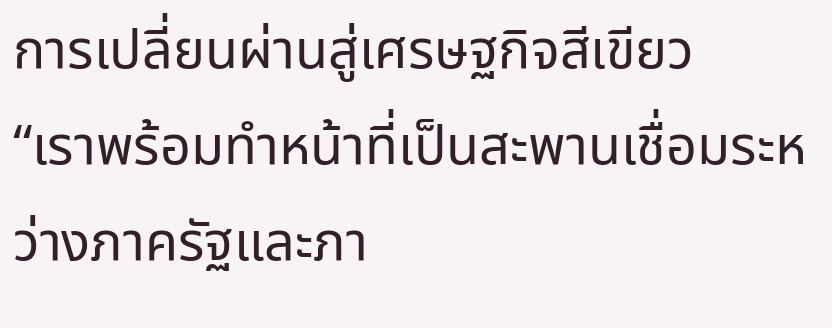การเปลี่ยนผ่านสู่เศรษฐกิจสีเขียว
“เราพร้อมทำหน้าที่เป็นสะพานเชื่อมระหว่างภาครัฐและภา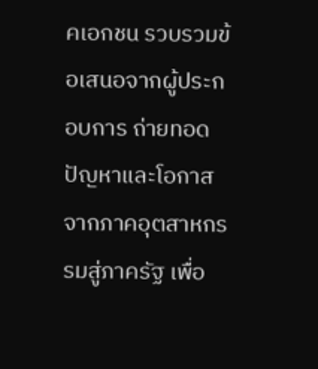คเอกชน รวบรวมข้อเสนอจากผู้ประกอบการ ถ่ายทอดปัญหาและโอกาสจากภาคอุตสาหกรรมสู่ภาครัฐ เพื่อ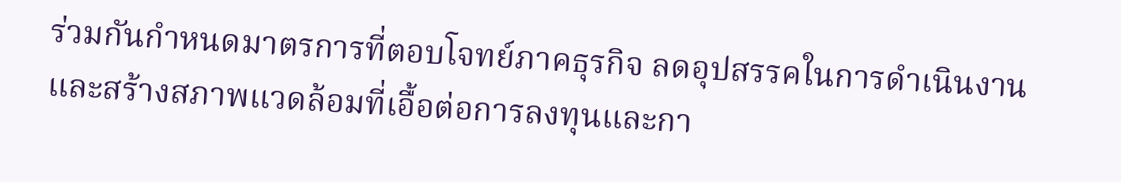ร่วมกันกำหนดมาตรการที่ตอบโจทย์ภาคธุรกิจ ลดอุปสรรคในการดำเนินงาน และสร้างสภาพแวดล้อมที่เอื้อต่อการลงทุนและกา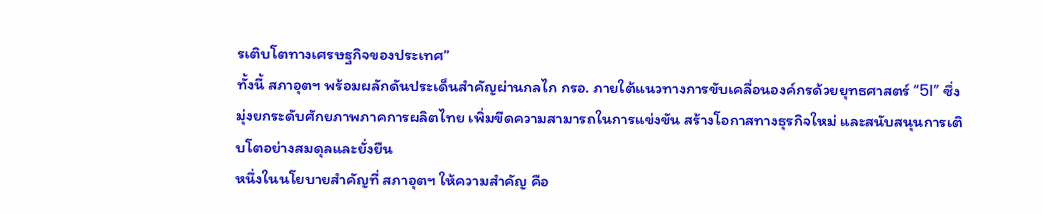รเติบโตทางเศรษฐกิจของประเทศ”
ทั้งนี้ สภาอุตฯ พร้อมผลักดันประเด็นสำคัญผ่านกลไก กรอ. ภายใต้แนวทางการขับเคลื่อนองค์กรด้วยยุทธศาสตร์ “5I” ซึ่งมุ่งยกระดับศักยภาพภาคการผลิตไทย เพิ่มขีดความสามารถในการแข่งขัน สร้างโอกาสทางธุรกิจใหม่ และสนับสนุนการเติบโตอย่างสมดุลและยั่งยืน
หนึ่งในนโยบายสำคัญที่ สภาอุตฯ ให้ความสำคัญ คือ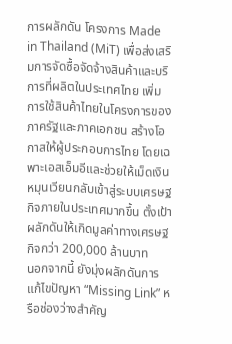การผลักดัน โครงการ Made in Thailand (MiT) เพื่อส่งเสริมการจัดซื้อจัดจ้างสินค้าและบริการที่ผลิตในประเทศไทย เพิ่มการใช้สินค้าไทยในโครงการของภาครัฐและภาคเอกชน สร้างโอกาสให้ผู้ประกอบการไทย โดยเฉพาะเอสเอ็มอีและช่วยให้เม็ดเงินหมุนเวียนกลับเข้าสู่ระบบเศรษฐกิจภายในประเทศมากขึ้น ตั้งเป้าผลักดันให้เกิดมูลค่าทางเศรษฐกิจกว่า 200,000 ล้านบาท
นอกจากนี้ ยังมุ่งผลักดันการแก้ไขปัญหา “Missing Link” หรือช่องว่างสำคัญ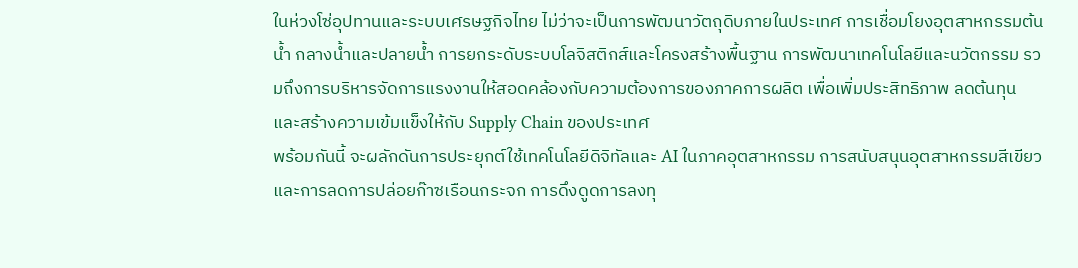ในห่วงโซ่อุปทานและระบบเศรษฐกิจไทย ไม่ว่าจะเป็นการพัฒนาวัตถุดิบภายในประเทศ การเชื่อมโยงอุตสาหกรรมต้นน้ำ กลางน้ำและปลายน้ำ การยกระดับระบบโลจิสติกส์และโครงสร้างพื้นฐาน การพัฒนาเทคโนโลยีและนวัตกรรม รวมถึงการบริหารจัดการแรงงานให้สอดคล้องกับความต้องการของภาคการผลิต เพื่อเพิ่มประสิทธิภาพ ลดต้นทุน และสร้างความเข้มแข็งให้กับ Supply Chain ของประเทศ
พร้อมกันนี้ จะผลักดันการประยุกต์ใช้เทคโนโลยีดิจิทัลและ AI ในภาคอุตสาหกรรม การสนับสนุนอุตสาหกรรมสีเขียวและการลดการปล่อยก๊าซเรือนกระจก การดึงดูดการลงทุ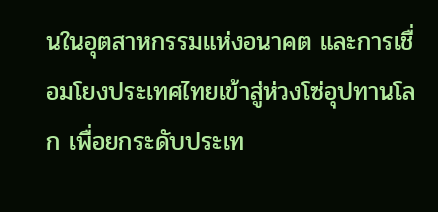นในอุตสาหกรรมแห่งอนาคต และการเชื่อมโยงประเทศไทยเข้าสู่ห่วงโซ่อุปทานโลก เพื่อยกระดับประเท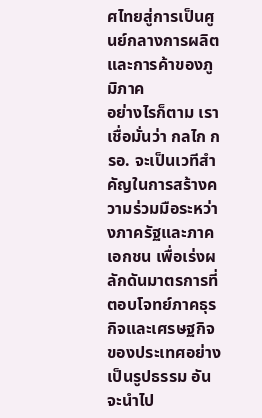ศไทยสู่การเป็นศูนย์กลางการผลิตและการค้าของภูมิภาค
อย่างไรก็ตาม เราเชื่อมั่นว่า กลไก กรอ. จะเป็นเวทีสำคัญในการสร้างความร่วมมือระหว่างภาครัฐและภาคเอกชน เพื่อเร่งผลักดันมาตรการที่ตอบโจทย์ภาคธุรกิจและเศรษฐกิจของประเทศอย่างเป็นรูปธรรม อันจะนำไป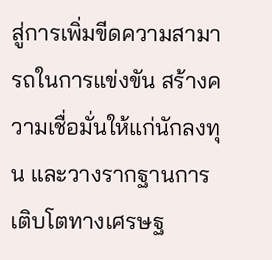สู่การเพิ่มขีดความสามารถในการแข่งขัน สร้างความเชื่อมั่นให้แก่นักลงทุน และวางรากฐานการเติบโตทางเศรษฐ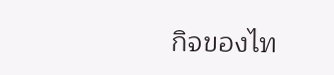กิจของไท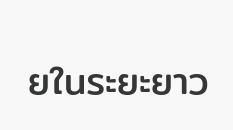ยในระยะยาว